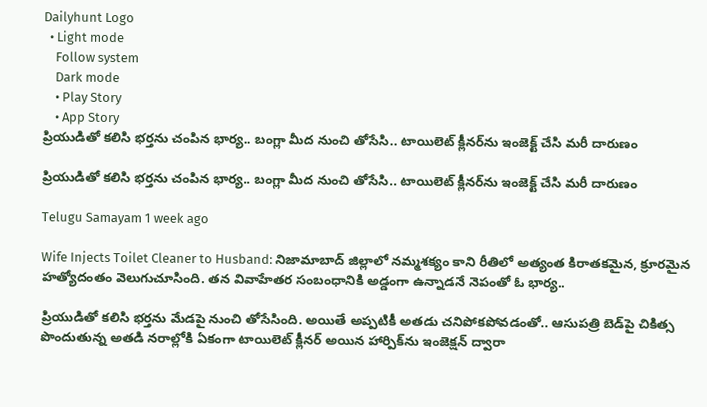Dailyhunt Logo
  • Light mode
    Follow system
    Dark mode
    • Play Story
    • App Story
ప్రియుడితో కలిసి భర్తను చంపిన భార్య.. బంగ్లా మీద నుంచి తోసేసి.. టాయిలెట్ క్లీనర్‌ను ఇంజెక్ట్ చేసి మరీ దారుణం

ప్రియుడితో కలిసి భర్తను చంపిన భార్య.. బంగ్లా మీద నుంచి తోసేసి.. టాయిలెట్ క్లీనర్‌ను ఇంజెక్ట్ చేసి మరీ దారుణం

Telugu Samayam 1 week ago

Wife Injects Toilet Cleaner to Husband: నిజామాబాద్ జిల్లాలో నమ్మశక్యం కాని రీతిలో అత్యంత కిరాతకమైన, క్రూరమైన హత్యోదంతం వెలుగుచూసింది. తన వివాహేతర సంబంధానికి అడ్డంగా ఉన్నాడనే నెపంతో ఓ భార్య..

ప్రియుడితో కలిసి భర్తను మేడపై నుంచి తోసేసింది. అయితే అప్పటికీ అతడు చనిపోకపోవడంతో.. ఆసుపత్రి బెడ్‌పై చికిత్స పొందుతున్న అతడి నరాల్లోకి ఏకంగా టాయిలెట్ క్లీనర్ అయిన హార్పిక్‌ను ఇంజెక్షన్ ద్వారా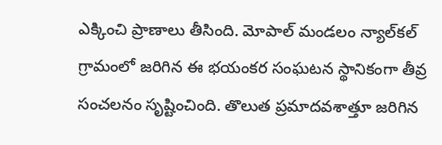ఎక్కించి ప్రాణాలు తీసింది. మోపాల్ మండలం న్యాల్‌కల్ గ్రామంలో జరిగిన ఈ భయంకర సంఘటన స్థానికంగా తీవ్ర సంచలనం సృష్టించింది. తొలుత ప్రమాదవశాత్తూ జరిగిన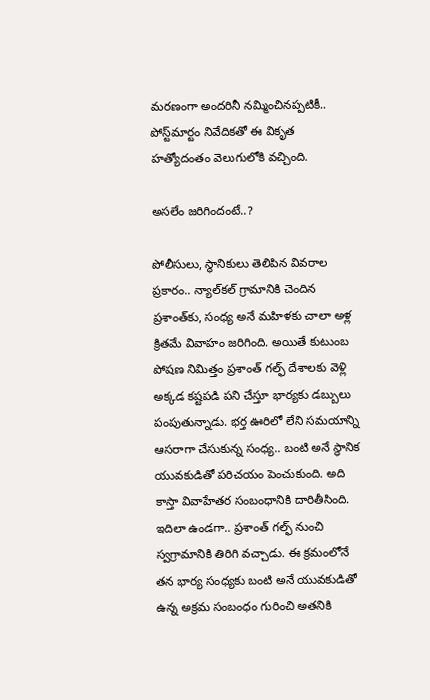మరణంగా అందరినీ నమ్మించినప్పటికీ.. పోస్ట్‌మార్టం నివేదికతో ఈ వికృత హత్యోదంతం వెలుగులోకి వచ్చింది.

అసలేం జరిగిందంటే..?

పోలీసులు, స్థానికులు తెలిపిన వివరాల ప్రకారం.. న్యాల్‌కల్ గ్రామానికి చెందిన ప్రశాంత్‌కు, సంధ్య అనే మహిళకు చాలా అళ్ల క్రితమే వివాహం జరిగింది. అయితే కుటుంబ పోషణ నిమిత్తం ప్రశాంత్ గల్ఫ్ దేశాలకు వెళ్లి అక్కడ కష్టపడి పని చేస్తూ భార్యకు డబ్బులు పంపుతున్నాడు. భర్త ఊరిలో లేని సమయాన్ని ఆసరాగా చేసుకున్న సంధ్య.. బంటి అనే స్థానిక యువకుడితో పరిచయం పెంచుకుంది. అది కాస్తా వివాహేతర సంబంధానికి దారితీసింది. ఇదిలా ఉండగా.. ప్రశాంత్ గల్ఫ్ నుంచి స్వగ్రామానికి తిరిగి వచ్చాడు. ఈ క్రమంలోనే తన భార్య సంధ్యకు బంటి అనే యువకుడితో ఉన్న అక్రమ సంబంధం గురించి అతనికి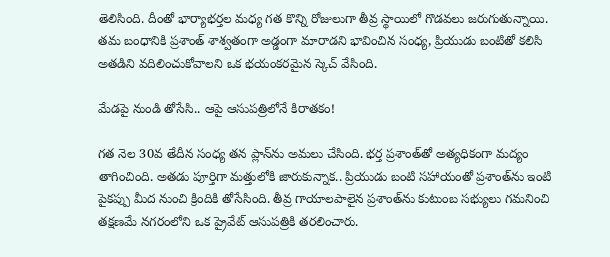తెలిసింది. దీంతో భార్యాభర్తల మధ్య గత కొన్ని రోజులుగా తీవ్ర స్థాయిలో గొడవలు జరుగుతున్నాయి. తమ బంధానికి ప్రశాంత్ శాశ్వతంగా అడ్డంగా మారాడని భావించిన సంధ్య, ప్రియుడు బంటితో కలిసి అతడిని వదిలించుకోవాలని ఒక భయంకరమైన స్కెచ్ వేసింది.

మేడపై నుండి తోసేసి.. ఆపై ఆసుపత్రిలోనే కిరాతకం!

గత నెల 30వ తేదీన సంధ్య తన ప్లాన్‌ను అమలు చేసింది. భర్త ప్రశాంత్‌తో అత్యధికంగా మద్యం తాగించింది. అతడు పూర్తిగా మత్తులోకి జారుకున్నాక.. ప్రియుడు బంటి సహాయంతో ప్రశాంత్‌ను ఇంటి పైకప్పు మీద నుంచి క్రిందికి తోసేసింది. తీవ్ర గాయాలపాలైన ప్రశాంత్‌ను కుటుంబ సభ్యులు గమనించి తక్షణమే నగరంలోని ఒక ప్రైవేట్ ఆసుపత్రికి తరలించారు.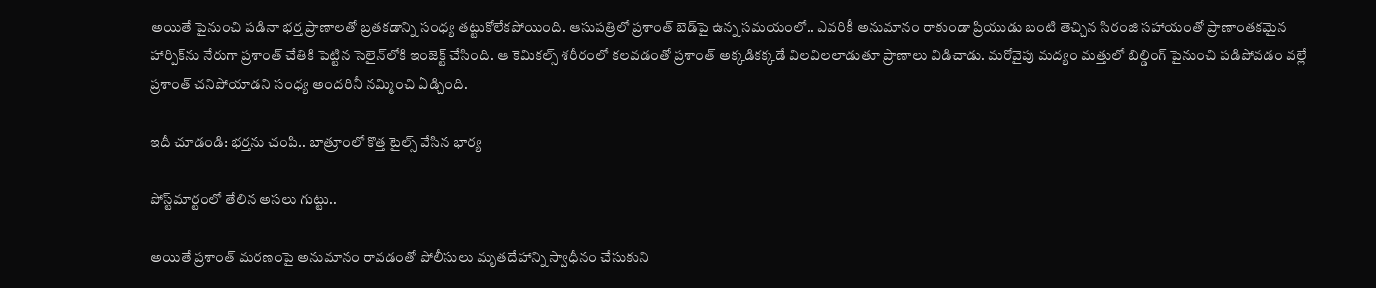అయితే పైనుంచి పడినా భర్త ప్రాణాలతో బ్రతకడాన్ని సంధ్య తట్టుకోలేకపోయింది. ఆసుపత్రిలో ప్రశాంత్ బెడ్‌పై ఉన్న సమయంలో.. ఎవరికీ అనుమానం రాకుండా ప్రియుడు బంటి తెచ్చిన సిరంజి సహాయంతో ప్రాణాంతకమైన హార్పిక్‌ను నేరుగా ప్రశాంత్ చేతికి పెట్టిన సెలైన్‌లోకి ఇంజెక్ట్ చేసింది. ఆ కెమికల్స్ శరీరంలో కలవడంతో ప్రశాంత్ అక్కడికక్కడే విలవిలలాడుతూ ప్రాణాలు విడిచాడు. మరోవైపు మద్యం మత్తులో బిల్డింగ్ పైనుంచి పడిపోవడం వల్లే ప్రశాంత్ చనిపోయాడని సంధ్య అందరినీ నమ్మించి ఏడ్చింది.

ఇదీ చూడండి: భర్తను చంపి.. బాత్రూంలో కొత్త టైల్స్ వేసిన భార్య

పోస్ట్‌మార్టంలో తేలిన అసలు గుట్టు..

అయితే ప్రశాంత్ మరణంపై అనుమానం రావడంతో పోలీసులు మృతదేహాన్ని స్వాధీనం చేసుకుని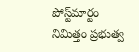పోస్ట్‌మార్టం నిమిత్తం ప్రభుత్వ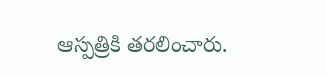ఆస్పత్రికి తరలించారు.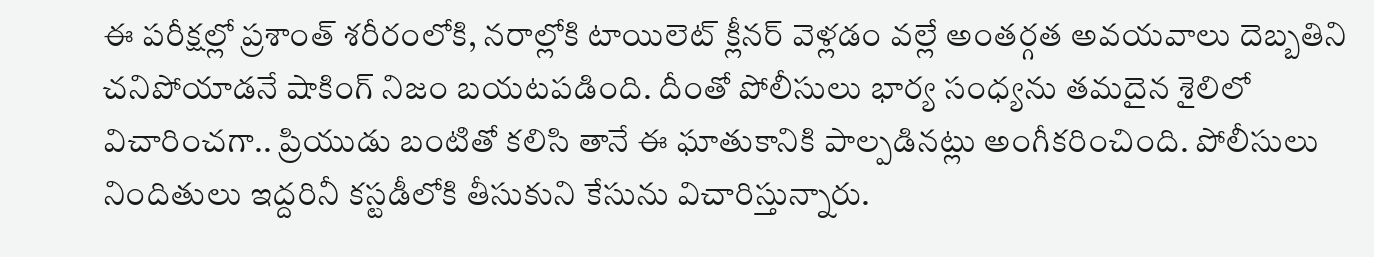ఈ పరీక్షల్లో ప్రశాంత్ శరీరంలోకి, నరాల్లోకి టాయిలెట్ క్లీనర్ వెళ్లడం వల్లే అంతర్గత అవయవాలు దెబ్బతిని చనిపోయాడనే షాకింగ్ నిజం బయటపడింది. దీంతో పోలీసులు భార్య సంధ్యను తమదైన శైలిలో విచారించగా.. ప్రియుడు బంటితో కలిసి తానే ఈ ఘాతుకానికి పాల్పడినట్లు అంగీకరించింది. పోలీసులు నిందితులు ఇద్దరినీ కస్టడీలోకి తీసుకుని కేసును విచారిస్తున్నారు.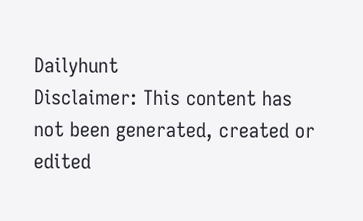Dailyhunt
Disclaimer: This content has not been generated, created or edited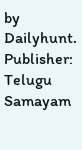by Dailyhunt. Publisher: Telugu Samayam